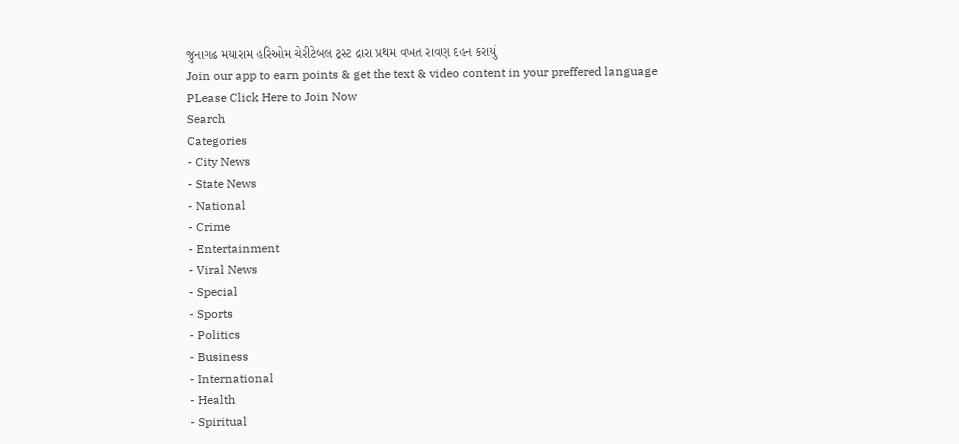જુનાગઢ મયારામ હરિઓમ ચેરીટેબલ ટ્રસ્ટ દ્રારા પ્રથમ વખત રાવણ દહન કરાયું
Join our app to earn points & get the text & video content in your preffered language
PLease Click Here to Join Now
Search
Categories
- City News
- State News
- National
- Crime
- Entertainment
- Viral News
- Special
- Sports
- Politics
- Business
- International
- Health
- Spiritual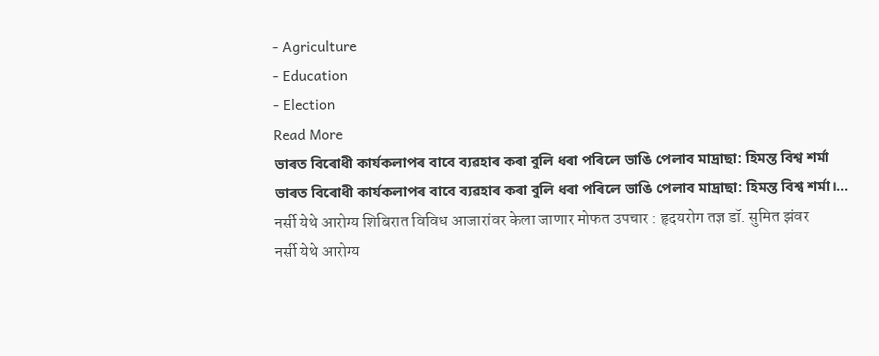- Agriculture
- Education
- Election
Read More
ভাৰত বিৰোধী কাৰ্যকলাপৰ বাবে ব্যৱহাৰ কৰা বুলি ধৰা পৰিলে ভাঙি পেলাব মাদ্ৰাছা: হিমন্ত বিশ্ব শৰ্মা
ভাৰত বিৰোধী কাৰ্যকলাপৰ বাবে ব্যৱহাৰ কৰা বুলি ধৰা পৰিলে ভাঙি পেলাব মাদ্ৰাছা: হিমন্ত বিশ্ব শৰ্মা।...
नर्सी येथे आरोग्य शिबिरात विविध आजारांवर केला जाणार मोफत उपचार : हृदयरोग तज्ञ डॉ. सुमित झंवर
नर्सी येथे आरोग्य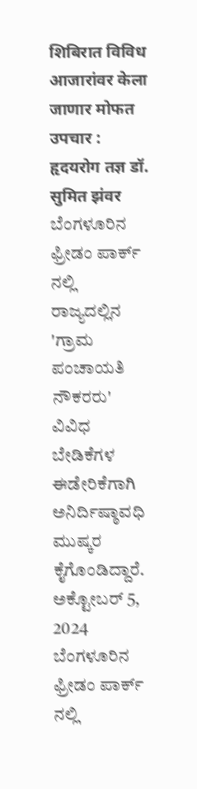शिबिरात विविध आजारांवर केला जाणार मोफत उपचार : हृदयरोग तज्ञ डॉ. सुमित झंवर
ಬೆಂಗಳೂರಿನ ಫ್ರೀಡಂ ಪಾರ್ಕ್ ನಲ್ಲಿ ರಾಜ್ಯದಲ್ಲಿನ 'ಗ್ರಾಮ ಪಂಚಾಯತಿ ನೌಕರರು' ವಿವಿಧ ಬೇಡಿಕೆಗಳ ಈಡೇರಿಕೆಗಾಗಿ ಅನಿರ್ದಿಷ್ಠಾವಧಿ ಮುಷ್ಕರ ಕೈಗೊಂಡಿದ್ದಾರೆ.
ಅಕ್ಟೋಬರ್ 5, 2024
ಬೆಂಗಳೂರಿನ ಫ್ರೀಡಂ ಪಾರ್ಕ್ ನಲ್ಲಿ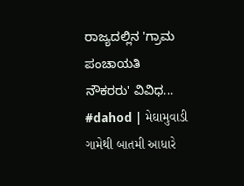ರಾಜ್ಯದಲ್ಲಿನ 'ಗ್ರಾಮ ಪಂಚಾಯತಿ ನೌಕರರು' ವಿವಿಧ...
#dahod | મેઘામુવાડી ગામેથી બાતમી આધારે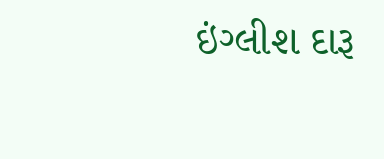ઇંગ્લીશ દારૂ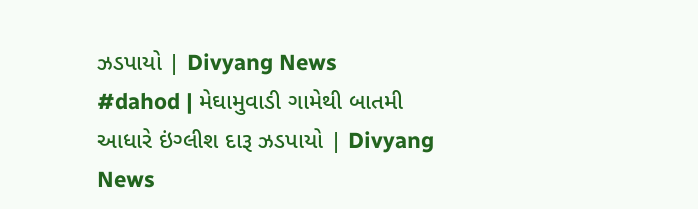ઝડપાયો | Divyang News
#dahod | મેઘામુવાડી ગામેથી બાતમી આધારે ઇંગ્લીશ દારૂ ઝડપાયો | Divyang News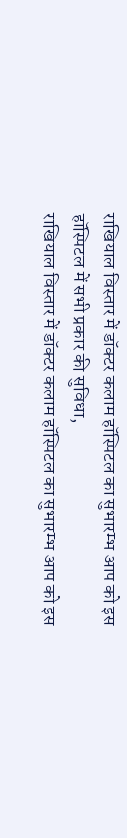राखियाल विस्तार में डॉक्टर कलाम हॉस्पिटल का सुभारम्भ आप को इस हॉस्पिटल में सभी प्रकार की सुविधा,
राखियाल विस्तार में डॉक्टर कलाम हॉस्पिटल का सुभारम्भ आप को इस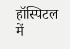हॉस्पिटल में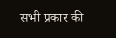सभी प्रकार की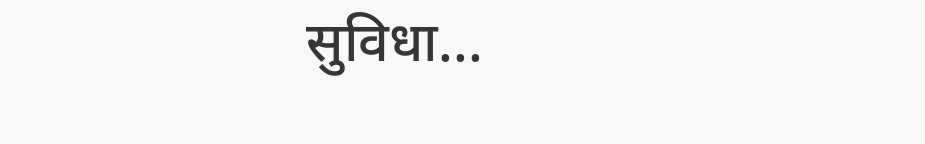सुविधा...